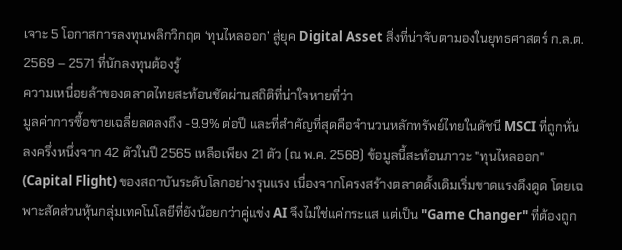เจาะ 5 โอกาสการลงทุนพลิกวิกฤต ‘ทุนไหลออก’ สู่ยุค Digital Asset สิ่งที่น่าจับตามองในยุทธศาสตร์ ก.ล.ต. 2569 – 2571 ที่นักลงทุนต้องรู้
ความเหนื่อยล้าของตลาดไทยสะท้อนชัดผ่านสถิติที่น่าใจหายที่ว่า
มูลค่าการซื้อขายเฉลี่ยลดลงถึง -9.9% ต่อปี และที่สำคัญที่สุดคือจำนวนหลักทรัพย์ไทยในดัชนี MSCI ที่ถูกหั่นลงครึ่งหนึ่งจาก 42 ตัวในปี 2565 เหลือเพียง 21 ตัว (ณ พ.ค. 2568) ข้อมูลนี้สะท้อนภาวะ "ทุนไหลออก" (Capital Flight) ของสถาบันระดับโลกอย่างรุนแรง เนื่องจากโครงสร้างตลาดดั้งเดิมเริ่มขาดแรงดึงดูด โดยเฉพาะสัดส่วนหุ้นกลุ่มเทคโนโลยีที่ยังน้อยกว่าคู่แข่ง AI จึงไม่ใช่แค่กระแส แต่เป็น "Game Changer" ที่ต้องถูก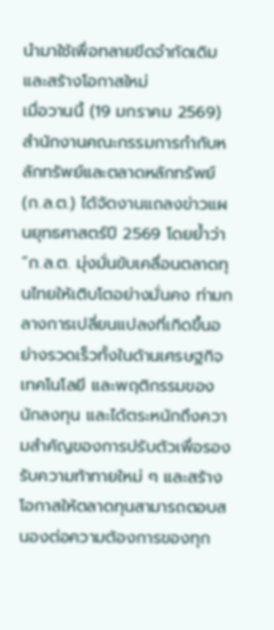นำมาใช้เพื่อทลายขีดจำกัดเดิมและสร้างโอกาสใหม่
เมื่อวานนี้ (19 มกราคม 2569) สำนักงานคณะกรรมการกำกับหลักทรัพย์และตลาดหลักทรัพย์ (ก.ล.ต.) ได้จัดงานแถลงข่าวแผนยุทธศาสตร์ปี 2569 โดยย้ำว่า
“ก.ล.ต. มุ่งมั่นขับเคลื่อนตลาดทุนไทยให้เติบโตอย่างมั่นคง ท่ามกลางการเปลี่ยนแปลงที่เกิดขึ้นอย่างรวดเร็วทั้งในด้านเศรษฐกิจ เทคโนโลยี และพฤติกรรมของนักลงทุน และได้ตระหนักถึงความสำคัญของการปรับตัวเพื่อรองรับความท้าทายใหม่ ๆ และสร้างโอกาสให้ตลาดทุนสามารถตอบสนองต่อความต้องการของทุก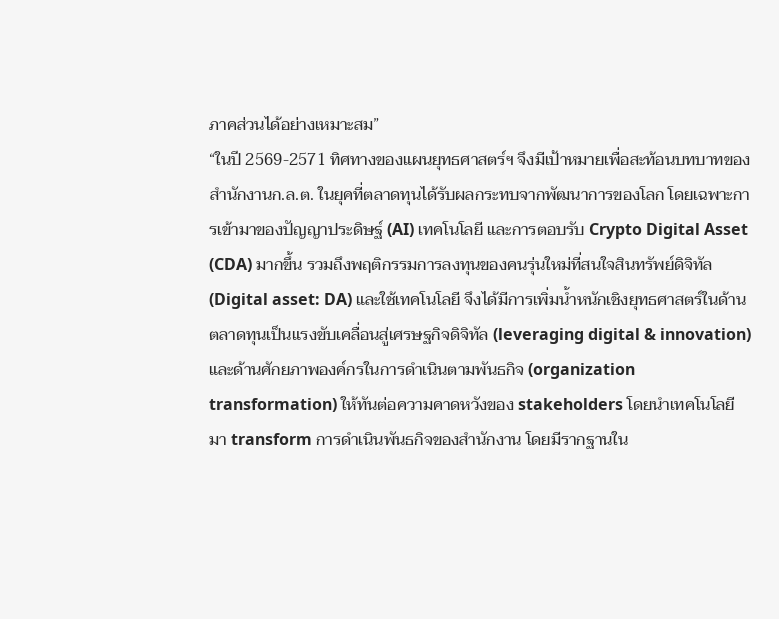ภาคส่วนได้อย่างเหมาะสม”
“ในปี 2569-2571 ทิศทางของแผนยุทธศาสตร์ฯ จึงมีเป้าหมายเพื่อสะท้อนบทบาทของสำนักงานก.ล.ต. ในยุคที่ตลาดทุนได้รับผลกระทบจากพัฒนาการของโลก โดยเฉพาะการเข้ามาของปัญญาประดิษฐ์ (AI) เทคโนโลยี และการตอบรับ Crypto Digital Asset (CDA) มากขึ้น รวมถึงพฤติกรรมการลงทุนของคนรุ่นใหม่ที่สนใจสินทรัพย์ดิจิทัล (Digital asset: DA) และใช้เทคโนโลยี จึงได้มีการเพิ่มน้ำหนักเชิงยุทธศาสตร์ในด้านตลาดทุนเป็นแรงขับเคลื่อนสู่เศรษฐกิจดิจิทัล (leveraging digital & innovation) และด้านศักยภาพองค์กรในการดำเนินตามพันธกิจ (organization transformation) ให้ทันต่อความคาดหวังของ stakeholders โดยนำเทคโนโลยีมา transform การดำเนินพันธกิจของสำนักงาน โดยมีรากฐานใน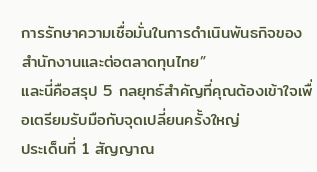การรักษาความเชื่อมั่นในการดำเนินพันธกิจของสำนักงานและต่อตลาดทุนไทย”
และนี่คือสรุป 5 กลยุทธ์สำคัญที่คุณต้องเข้าใจเพื่อเตรียมรับมือกับจุดเปลี่ยนครั้งใหญ่
ประเด็นที่ 1 สัญญาณ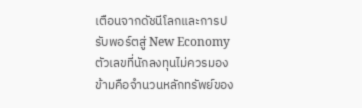เตือนจากดัชนีโลกและการปรับพอร์ตสู่ New Economy
ตัวเลขที่นักลงทุนไม่ควรมองข้ามคือจำนวนหลักทรัพย์ของ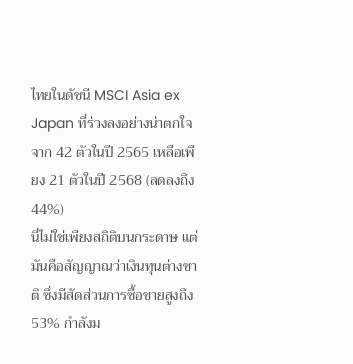ไทยในดัชนี MSCI Asia ex Japan ที่ร่วงลงอย่างน่าตกใจ จาก 42 ตัวในปี 2565 เหลือเพียง 21 ตัวในปี 2568 (ลดลงถึง 44%)
นี่ไม่ใช่เพียงสถิติบนกระดาษ แต่มันคือสัญญาณว่าเงินทุนต่างชาติ ซึ่งมีสัดส่วนการซื้อขายสูงถึง 53% กำลังม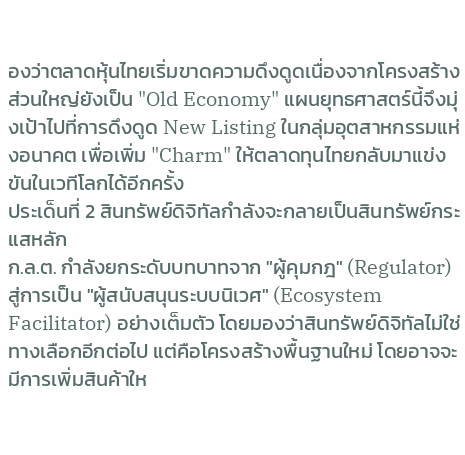องว่าตลาดหุ้นไทยเริ่มขาดความดึงดูดเนื่องจากโครงสร้างส่วนใหญ่ยังเป็น "Old Economy" แผนยุทธศาสตร์นี้จึงมุ่งเป้าไปที่การดึงดูด New Listing ในกลุ่มอุตสาหกรรมแห่งอนาคต เพื่อเพิ่ม "Charm" ให้ตลาดทุนไทยกลับมาแข่งขันในเวทีโลกได้อีกครั้ง
ประเด็นที่ 2 สินทรัพย์ดิจิทัลกำลังจะกลายเป็นสินทรัพย์กระแสหลัก
ก.ล.ต. กำลังยกระดับบทบาทจาก "ผู้คุมกฎ" (Regulator) สู่การเป็น "ผู้สนับสนุนระบบนิเวศ" (Ecosystem Facilitator) อย่างเต็มตัว โดยมองว่าสินทรัพย์ดิจิทัลไม่ใช่ทางเลือกอีกต่อไป แต่คือโครงสร้างพื้นฐานใหม่ โดยอาจจะมีการเพิ่มสินค้าให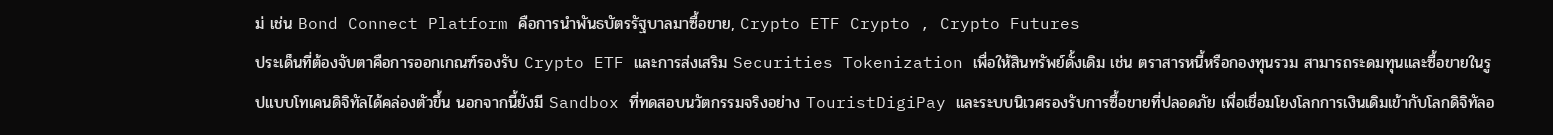ม่ เช่น Bond Connect Platform คือการนำพันธบัตรรัฐบาลมาซื้อขาย, Crypto ETF Crypto , Crypto Futures
ประเด็นที่ต้องจับตาคือการออกเกณฑ์รองรับ Crypto ETF และการส่งเสริม Securities Tokenization เพื่อให้สินทรัพย์ดั้งเดิม เช่น ตราสารหนี้หรือกองทุนรวม สามารถระดมทุนและซื้อขายในรูปแบบโทเคนดิจิทัลได้คล่องตัวขึ้น นอกจากนี้ยังมี Sandbox ที่ทดสอบนวัตกรรมจริงอย่าง TouristDigiPay และระบบนิเวศรองรับการซื้อขายที่ปลอดภัย เพื่อเชื่อมโยงโลกการเงินเดิมเข้ากับโลกดิจิทัลอ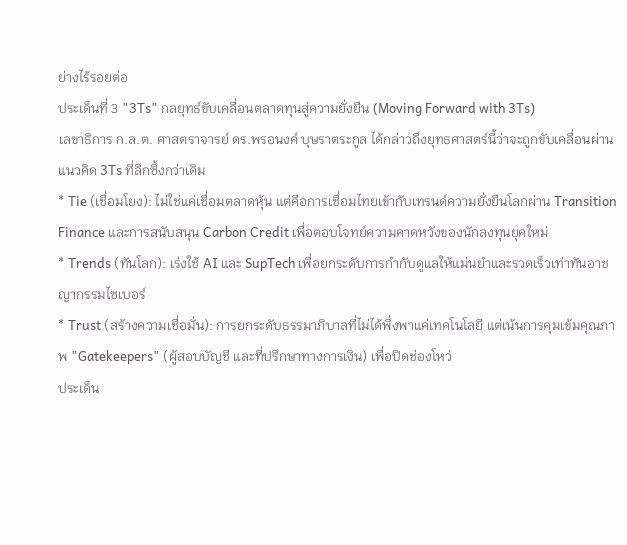ย่างไร้รอยต่อ
ประเด็นที่ 3 "3Ts" กลยุทธ์ขับเคลื่อนตลาดทุนสู่ความยั่งยืน (Moving Forward with 3Ts)
เลขาธิการ ก.ล.ต. ศาสตราจารย์ ดร.พรอนงค์ บุษราตระกูล ได้กล่าวถึงยุทธศาสตร์นี้ว่าจะถูกขับเคลื่อนผ่านแนวคิด 3Ts ที่ลึกซึ้งกว่าเดิม
* Tie (เชื่อมโยง): ไม่ใช่แค่เชื่อมตลาดหุ้น แต่คือการเชื่อมไทยเข้ากับเทรนด์ความยั่งยืนโลกผ่าน Transition Finance และการสนับสนุน Carbon Credit เพื่อตอบโจทย์ความคาดหวังของนักลงทุนยุคใหม่
* Trends (ทันโลก): เร่งใช้ AI และ SupTech เพื่อยกระดับการกำกับดูแลให้แม่นยำและรวดเร็วเท่าทันอาชญากรรมไซเบอร์
* Trust (สร้างความเชื่อมั่น): การยกระดับธรรมาภิบาลที่ไม่ได้พึ่งพาแค่เทคโนโลยี แต่เน้นการคุมเข้มคุณภาพ "Gatekeepers" (ผู้สอบบัญชี และที่ปรึกษาทางการเงิน) เพื่อปิดช่องโหว่
ประเด็น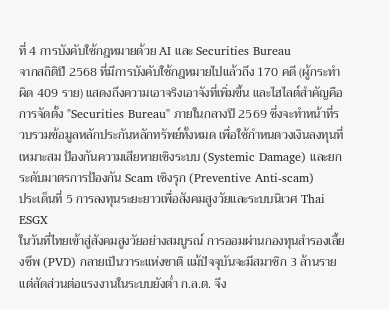ที่ 4 การบังคับใช้กฎหมายด้วย AI และ Securities Bureau
จากสถิติปี 2568 ที่มีการบังคับใช้กฎหมายไปแล้วถึง 170 คดี (ผู้กระทำผิด 409 ราย) แสดงถึงความเอาจริงเอาจังที่เพิ่มขึ้น และไฮไลต์สำคัญคือการจัดตั้ง "Securities Bureau" ภายในกลางปี 2569 ซึ่งจะทำหน้าที่รวบรวมข้อมูลหลักประกันหลักทรัพย์ทั้งหมด เพื่อใช้กำหนดวงเงินลงทุนที่เหมาะสม ป้องกันความเสียหายเชิงระบบ (Systemic Damage) และยกระดับมาตรการป้องกัน Scam เชิงรุก (Preventive Anti-scam)
ประเด็นที่ 5 การลงทุนระยะยาวเพื่อสังคมสูงวัยและระบบนิเวศ Thai ESGX
ในวันที่ไทยเข้าสู่สังคมสูงวัยอย่างสมบูรณ์ การออมผ่านกองทุนสำรองเลี้ยงชีพ (PVD) กลายเป็นวาระแห่งชาติ แม้ปัจจุบันจะมีสมาชิก 3 ล้านราย แต่สัดส่วนต่อแรงงานในระบบยังต่ำ ก.ล.ต. จึง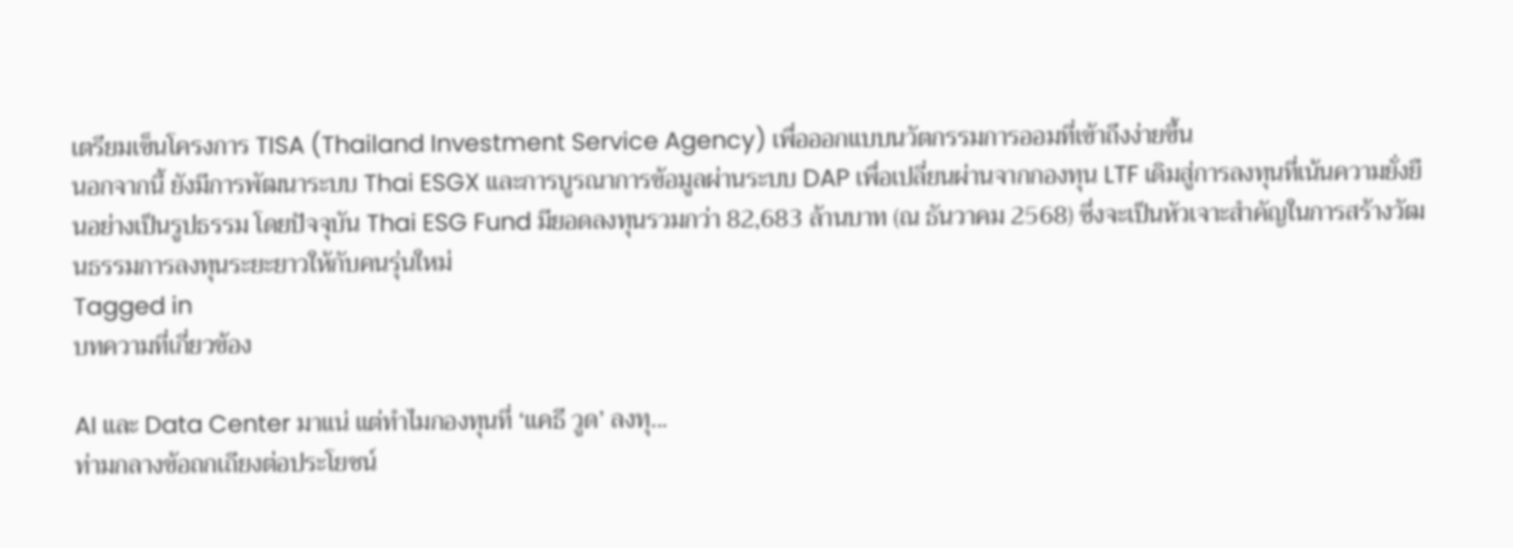เตรียมเข็นโครงการ TISA (Thailand Investment Service Agency) เพื่อออกแบบนวัตกรรมการออมที่เข้าถึงง่ายขึ้น
นอกจากนี้ ยังมีการพัฒนาระบบ Thai ESGX และการบูรณาการข้อมูลผ่านระบบ DAP เพื่อเปลี่ยนผ่านจากกองทุน LTF เดิมสู่การลงทุนที่เน้นความยั่งยืนอย่างเป็นรูปธรรม โดยปัจจุบัน Thai ESG Fund มียอดลงทุนรวมกว่า 82,683 ล้านบาท (ณ ธันวาคม 2568) ซึ่งจะเป็นหัวเจาะสำคัญในการสร้างวัฒนธรรมการลงทุนระยะยาวให้กับคนรุ่นใหม่
Tagged in
บทความที่เกี่ยวข้อง

AI และ Data Center มาแน่ แต่ทำไมกองทุนที่ ‘แคธี วูด’ ลงทุ...
ท่ามกลางข้อถกเถียงต่อประโยชน์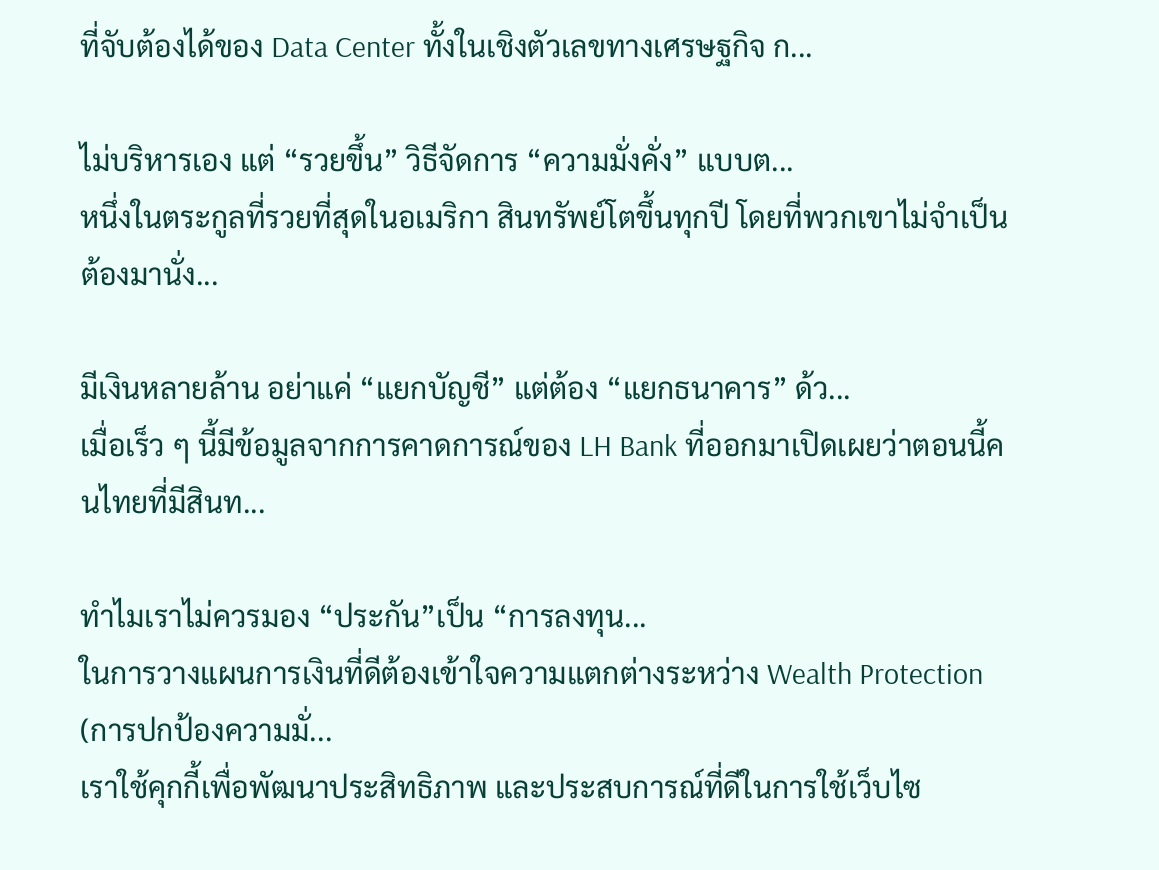ที่จับต้องได้ของ Data Center ทั้งในเชิงตัวเลขทางเศรษฐกิจ ก...

ไม่บริหารเอง แต่ “รวยขึ้น” วิธีจัดการ “ความมั่งคั่ง” แบบต...
หนึ่งในตระกูลที่รวยที่สุดในอเมริกา สินทรัพย์โตขึ้นทุกปี โดยที่พวกเขาไม่จำเป็นต้องมานั่ง...

มีเงินหลายล้าน อย่าแค่ “แยกบัญชี” แต่ต้อง “แยกธนาคาร” ด้ว...
เมื่อเร็ว ๆ นี้มีข้อมูลจากการคาดการณ์ของ LH Bank ที่ออกมาเปิดเผยว่าตอนนี้คนไทยที่มีสินท...

ทำไมเราไม่ควรมอง “ประกัน”เป็น “การลงทุน...
ในการวางแผนการเงินที่ดีต้องเข้าใจความแตกต่างระหว่าง Wealth Protection (การปกป้องความมั่...
เราใช้คุกกี้เพื่อพัฒนาประสิทธิภาพ และประสบการณ์ที่ดีในการใช้เว็บไซ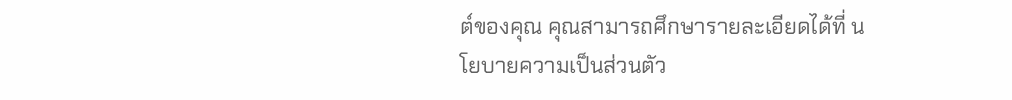ต์ของคุณ คุณสามารถศึกษารายละเอียดได้ที่ นโยบายความเป็นส่วนตัว